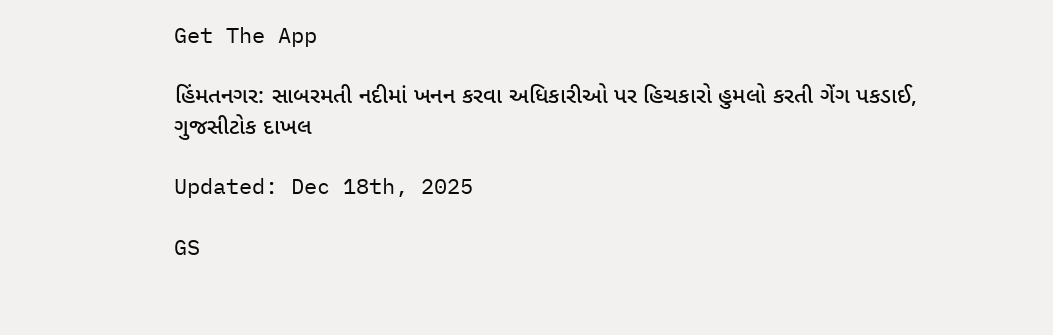Get The App

હિંમતનગર: સાબરમતી નદીમાં ખનન કરવા અધિકારીઓ પર હિચકારો હુમલો કરતી ગેંગ પકડાઈ, ગુજસીટોક દાખલ

Updated: Dec 18th, 2025

GS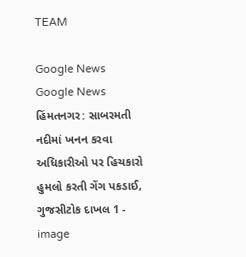TEAM

Google News
Google News
હિંમતનગર: સાબરમતી નદીમાં ખનન કરવા અધિકારીઓ પર હિચકારો હુમલો કરતી ગેંગ પકડાઈ, ગુજસીટોક દાખલ 1 - image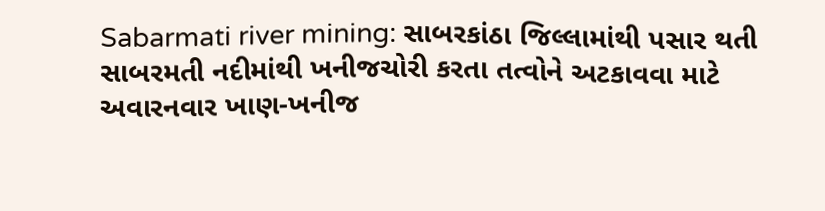Sabarmati river mining: સાબરકાંઠા જિલ્લામાંથી પસાર થતી સાબરમતી નદીમાંથી ખનીજચોરી કરતા તત્વોને અટકાવવા માટે અવારનવાર ખાણ-ખનીજ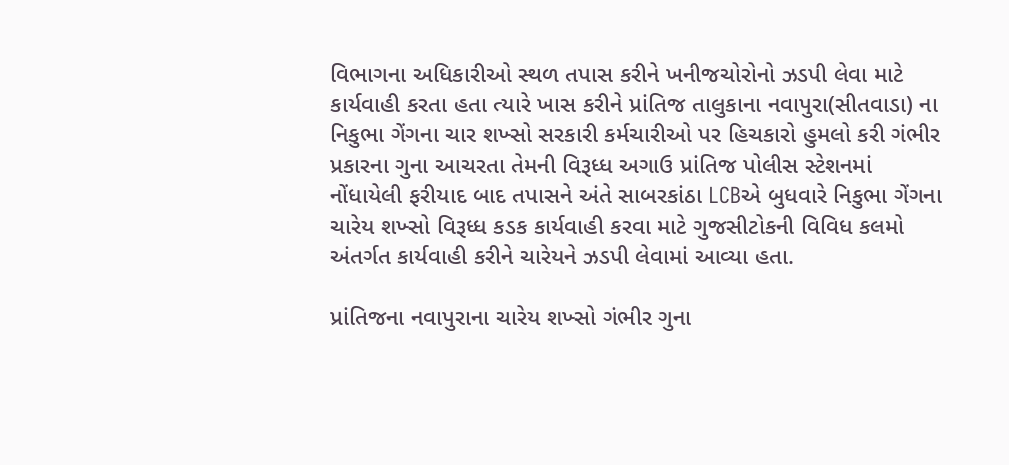વિભાગના અધિકારીઓ સ્થળ તપાસ કરીને ખનીજચોરોનો ઝડપી લેવા માટે કાર્યવાહી કરતા હતા ત્યારે ખાસ કરીને પ્રાંતિજ તાલુકાના નવાપુરા(સીતવાડા) ના નિકુભા ગેંગના ચાર શખ્સો સરકારી કર્મચારીઓ પર હિચકારો હુમલો કરી ગંભીર પ્રકારના ગુના આચરતા તેમની વિરૂધ્ધ અગાઉ પ્રાંતિજ પોલીસ સ્ટેશનમાં નોંધાયેલી ફરીયાદ બાદ તપાસને અંતે સાબરકાંઠા LCBએ બુધવારે નિકુભા ગેંગના ચારેય શખ્સો વિરૂધ્ધ કડક કાર્યવાહી કરવા માટે ગુજસીટોકની વિવિધ કલમો અંતર્ગત કાર્યવાહી કરીને ચારેયને ઝડપી લેવામાં આવ્યા હતા.

પ્રાંતિજના નવાપુરાના ચારેય શખ્સો ગંભીર ગુના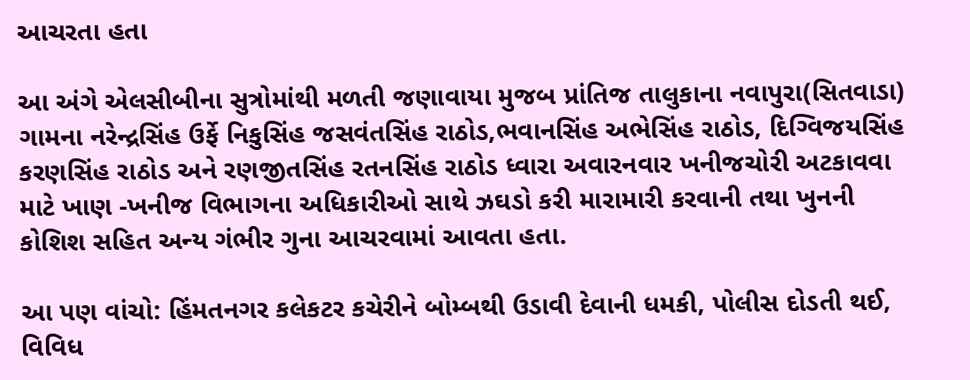આચરતા હતા

આ અંગે એલસીબીના સુત્રોમાંથી મળતી જણાવાયા મુજબ પ્રાંતિજ તાલુકાના નવાપુરા(સિતવાડા) ગામના નરેન્દ્રસિંહ ઉર્ફે નિકુસિંહ જસવંતસિંહ રાઠોડ,ભવાનસિંહ અભેસિંહ રાઠોડ, દિગ્વિજયસિંહ કરણસિંહ રાઠોડ અને રણજીતસિંહ રતનસિંહ રાઠોડ ધ્વારા અવારનવાર ખનીજચોરી અટકાવવા માટે ખાણ -ખનીજ વિભાગના અધિકારીઓ સાથે ઝઘડો કરી મારામારી કરવાની તથા ખુનની કોશિશ સહિત અન્ય ગંભીર ગુના આચરવામાં આવતા હતા.

આ પણ વાંચો: હિંમતનગર કલેકટર કચેરીને બોમ્બથી ઉડાવી દેવાની ધમકી, પોલીસ દોડતી થઈ, વિવિધ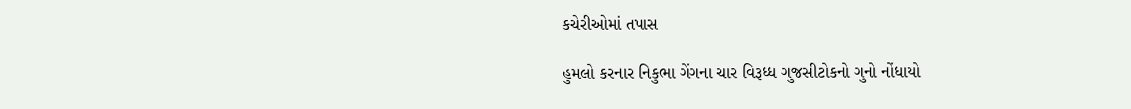કચેરીઓમાં તપાસ

હુમલો કરનાર નિકુભા ગેંગના ચાર વિરૂધ્ધ ગુજસીટોકનો ગુનો નોંધાયો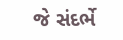જે સંદર્ભે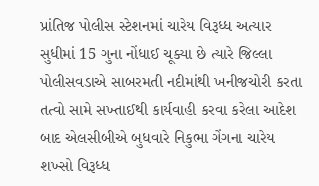પ્રાંતિજ પોલીસ સ્ટેશનમાં ચારેય વિરૂધ્ધ અત્યાર સુધીમાં 15 ગુના નોંધાઈ ચૂક્યા છે ત્યારે જિલ્લા પોલીસવડાએ સાબરમતી નદીમાંથી ખનીજચોરી કરતા તત્વો સામે સખ્તાઈથી કાર્યવાહી કરવા કરેલા આદેશ બાદ એલસીબીએ બુધવારે નિકુભા ગેંગના ચારેય શખ્સો વિરૂધ્ધ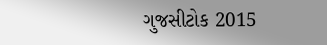ગુજસીટોક 2015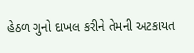હેઠળ ગુનો દાખલ કરીને તેમની અટકાયત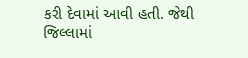કરી દેવામાં આવી હતી. જેથી જિલ્લામાં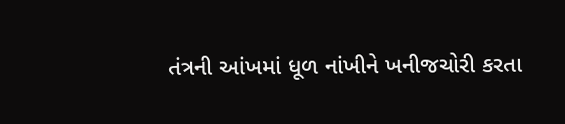તંત્રની આંખમાં ધૂળ નાંખીને ખનીજચોરી કરતા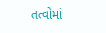તત્વોમાં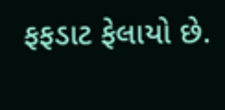ફફડાટ ફેલાયો છે.